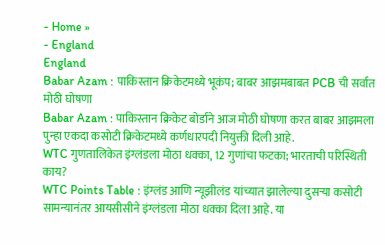- Home »
- England
England
Babar Azam : पाकिस्तान क्रिकेटमध्ये भूकंप; बाबर आझमबाबत PCB ची सर्वात मोठी घोषणा
Babar Azam : पाकिस्तान क्रिकेट बोर्डाने आज मोठी घोषणा करत बाबर आझमला पुन्हा एकदा कसोटी क्रिकेटमध्ये कर्णधारपदी नियुक्ती दिली आहे.
WTC गुणतालिकेत इंग्लंडला मोठा धक्का, 12 गुणांचा फटका; भारताची परिस्थिती काय?
WTC Points Table : इंग्लंड आणि न्यूझीलंड यांच्यात झालेल्या दुसऱ्या कसोटी सामन्यानंतर आयसीसीने इंग्लंडला मोठा धक्का दिला आहे. या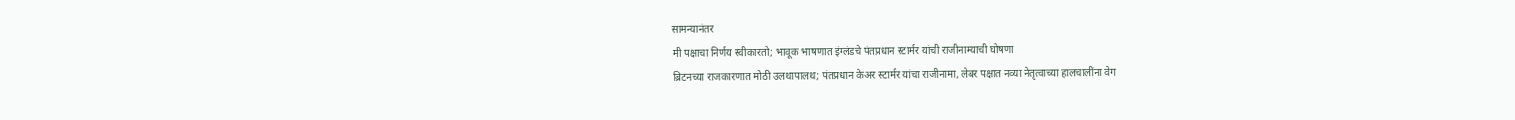सामन्यानंतर
मी पक्षाचा निर्णय स्वीकारतो; भावूक भाषणात इंग्लंडचे पंतप्रधान स्टार्मर यांची राजीनाम्याची घोषणा
ब्रिटनच्या राजकारणात मोठी उलथापालथ; पंतप्रधान केअर स्टार्मर यांचा राजीनामा, लेबर पक्षात नव्या नेतृत्वाच्या हालचालींना वेग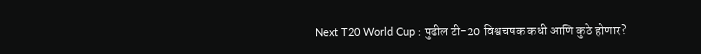Next T20 World Cup : पुढील टी-20 विश्वचषक कधी आणि कुठे होणार?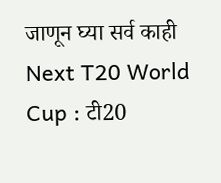जाणून घ्या सर्व काही
Next T20 World Cup : टी20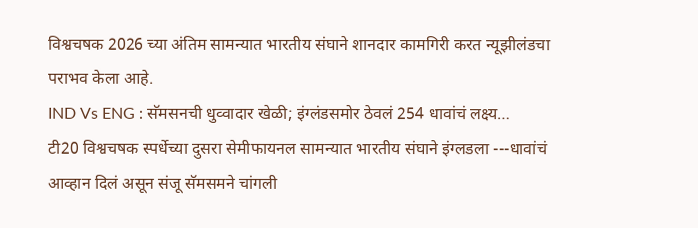विश्वचषक 2026 च्या अंतिम सामन्यात भारतीय संघाने शानदार कामगिरी करत न्यूझीलंडचा पराभव केला आहे.
IND Vs ENG : सॅमसनची धुव्वादार खेळी; इंग्लंडसमोर ठेवलं 254 धावांचं लक्ष्य…
टी20 विश्वचषक स्पर्धेच्या दुसरा सेमीफायनल सामन्यात भारतीय संघाने इंग्लडला ---धावांचं आव्हान दिलं असून संजू सॅमसमने चांगली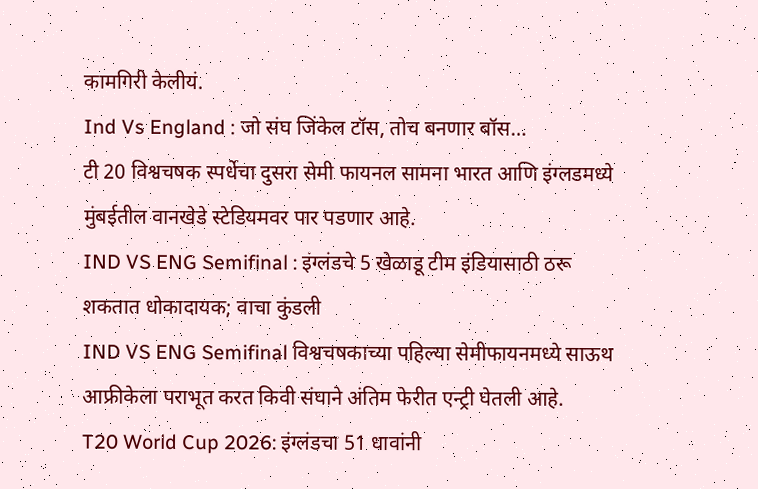कामगिरी केलीयं.
Ind Vs England : जो संघ जिंकेल टॉस, तोच बनणार बॉस…
टी 20 विश्वचषक स्पर्धेचा दुसरा सेमी फायनल सामना भारत आणि इंग्लडमध्ये मुंबईतील वानखेडे स्टेडियमवर पार पडणार आहे.
IND VS ENG Semifinal : इंग्लंडचे 5 खेळाडू टीम इंडियासाठी ठरू शकतात धोकादायक; वाचा कुंडली
IND VS ENG Semifinal विश्वचषकाच्या पहिल्या सेमीफायनमध्ये साऊथ आफ्रीकेला पराभूत करत किवी संघाने अंतिम फेरीत एन्ट्री घेतली आहे.
T20 World Cup 2026: इंग्लंडचा 51 धावांनी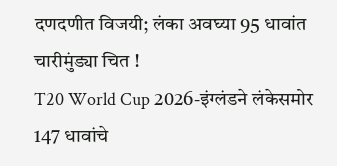दणदणीत विजयी; लंका अवघ्या 95 धावांत चारीमुंड्या चित !
T20 World Cup 2026-इंग्लंडने लंकेसमोर 147 धावांचे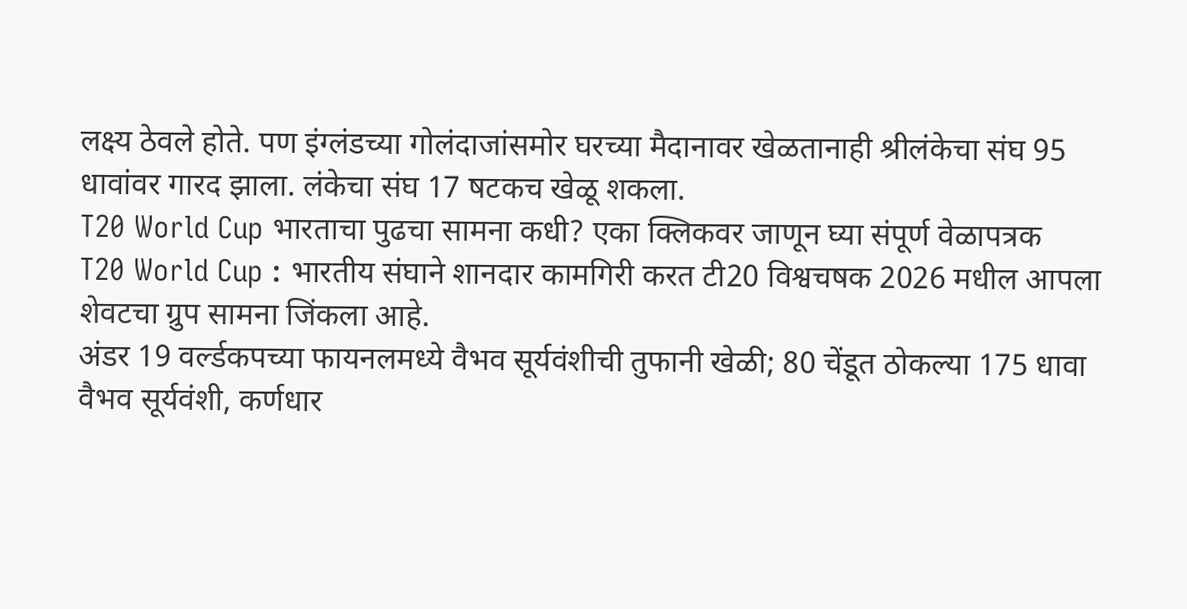लक्ष्य ठेवले होते. पण इंग्लंडच्या गोलंदाजांसमोर घरच्या मैदानावर खेळतानाही श्रीलंकेचा संघ 95 धावांवर गारद झाला. लंकेचा संघ 17 षटकच खेळू शकला.
T20 World Cup भारताचा पुढचा सामना कधी? एका क्लिकवर जाणून घ्या संपूर्ण वेळापत्रक
T20 World Cup : भारतीय संघाने शानदार कामगिरी करत टी20 विश्वचषक 2026 मधील आपला शेवटचा ग्रुप सामना जिंकला आहे.
अंडर 19 वर्ल्डकपच्या फायनलमध्ये वैभव सूर्यवंशीची तुफानी खेळी; 80 चेंडूत ठोकल्या 175 धावा
वैभव सूर्यवंशी, कर्णधार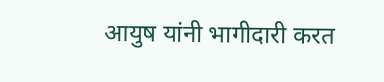आयुष यांनी भागीदारी करत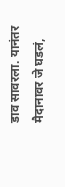डाव सावरला. यानंतर मैदानावर जे घडलं,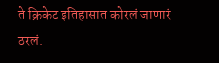ते क्रिकेट इतिहासात कोरलं जाणारं ठरलं.